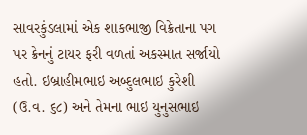સાવરકુંડલામાં એક શાકભાજી વિક્રેતાના પગ પર ક્રેનનું ટાયર ફરી વળતાં અકસ્માત સર્જાયો હતો. ઇબ્રાહીમભાઇ અબ્દુલભાઇ કુરેશી (ઉ.વ. ૬૮) અને તેમના ભાઇ યુનુસભાઇ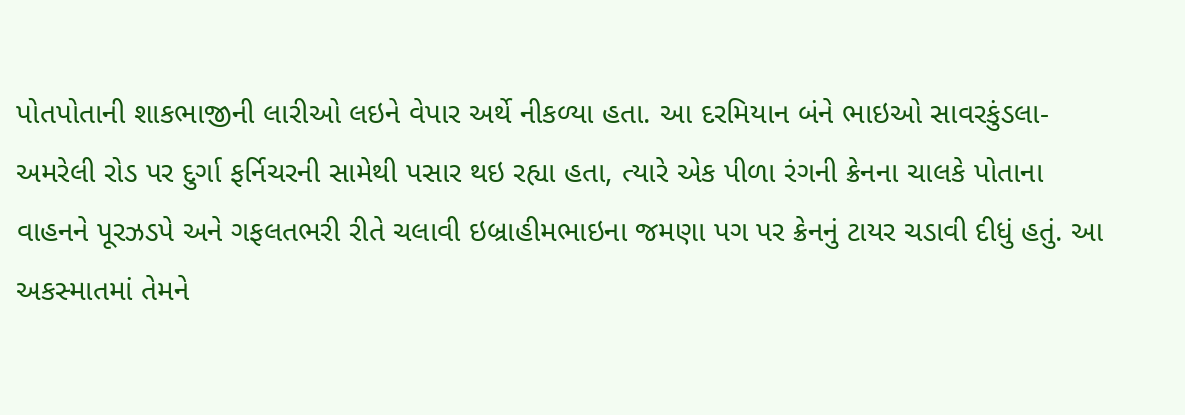પોતપોતાની શાકભાજીની લારીઓ લઇને વેપાર અર્થે નીકળ્યા હતા. આ દરમિયાન બંને ભાઇઓ સાવરકુંડલા-અમરેલી રોડ પર દુર્ગા ફર્નિચરની સામેથી પસાર થઇ રહ્યા હતા, ત્યારે એક પીળા રંગની ક્રેનના ચાલકે પોતાના વાહનને પૂરઝડપે અને ગફલતભરી રીતે ચલાવી ઇબ્રાહીમભાઇના જમણા પગ પર ક્રેનનું ટાયર ચડાવી દીધું હતું. આ અકસ્માતમાં તેમને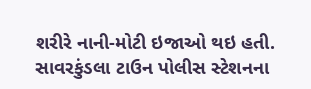શરીરે નાની-મોટી ઇજાઓ થઇ હતી. સાવરકુંડલા ટાઉન પોલીસ સ્ટેશનના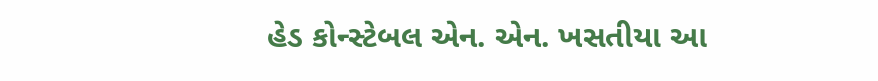હેડ કોન્સ્ટેબલ એન. એન. ખસતીયા આ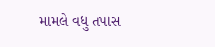મામલે વધુ તપાસ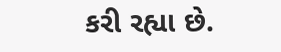કરી રહ્યા છે.